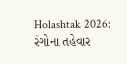Holashtak 2026: રંગોના તહેવાર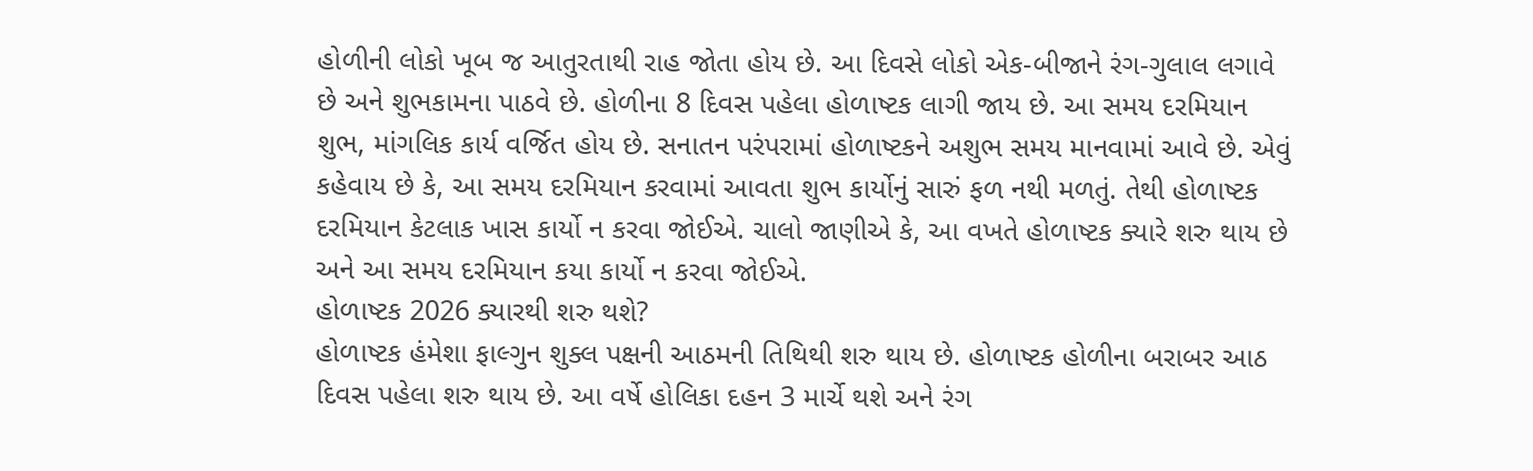હોળીની લોકો ખૂબ જ આતુરતાથી રાહ જોતા હોય છે. આ દિવસે લોકો એક-બીજાને રંગ-ગુલાલ લગાવે છે અને શુભકામના પાઠવે છે. હોળીના 8 દિવસ પહેલા હોળાષ્ટક લાગી જાય છે. આ સમય દરમિયાન શુભ, માંગલિક કાર્ય વર્જિત હોય છે. સનાતન પરંપરામાં હોળાષ્ટકને અશુભ સમય માનવામાં આવે છે. એવું કહેવાય છે કે, આ સમય દરમિયાન કરવામાં આવતા શુભ કાર્યોનું સારું ફળ નથી મળતું. તેથી હોળાષ્ટક દરમિયાન કેટલાક ખાસ કાર્યો ન કરવા જોઈએ. ચાલો જાણીએ કે, આ વખતે હોળાષ્ટક ક્યારે શરુ થાય છે અને આ સમય દરમિયાન કયા કાર્યો ન કરવા જોઈએ.
હોળાષ્ટક 2026 ક્યારથી શરુ થશે?
હોળાષ્ટક હંમેશા ફાલ્ગુન શુક્લ પક્ષની આઠમની તિથિથી શરુ થાય છે. હોળાષ્ટક હોળીના બરાબર આઠ દિવસ પહેલા શરુ થાય છે. આ વર્ષે હોલિકા દહન 3 માર્ચે થશે અને રંગ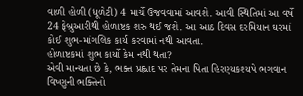વાળી હોળી (ધૂળેટી) 4 માર્ચે ઉજવવામાં આવશે. આવી સ્થિતિમાં આ વર્ષે 24 ફેબ્રુઆરીથી હોળાષ્ટક શરુ થઈ જશે. આ આઠ દિવસ દરમિયાન ઘરમાં કોઈ શુભ-માંગલિક કાર્ય કરવામાં નથી આવતા.
હોળાષ્ટકમાં શુભ કાર્યો કેમ નથી થતા?
એવી માન્યતા છે કે, ભક્ત પ્રહ્લાદ પર તેમના પિતા હિરણ્યકશ્યપે ભગવાન વિષ્ણુની ભક્તિનો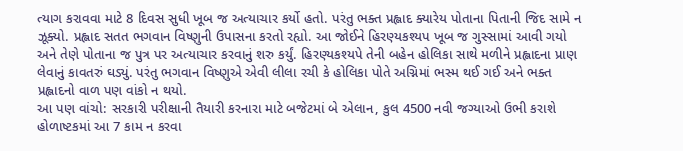ત્યાગ કરાવવા માટે 8 દિવસ સુધી ખૂબ જ અત્યાચાર કર્યો હતો. પરંતુ ભક્ત પ્રહ્લાદ ક્યારેય પોતાના પિતાની જિદ સામે ન ઝૂક્યો. પ્રહ્લાદ સતત ભગવાન વિષ્ણુની ઉપાસના કરતો રહ્યો. આ જોઈને હિરણ્યકશ્યપ ખૂબ જ ગુસ્સામાં આવી ગયો અને તેણે પોતાના જ પુત્ર પર અત્યાચાર કરવાનું શરુ કર્યું. હિરણ્યકશ્યપે તેની બહેન હોલિકા સાથે મળીને પ્રહ્લાદના પ્રાણ લેવાનું કાવતરું ઘડ્યું. પરંતુ ભગવાન વિષ્ણુએ એવી લીલા રચી કે હોલિકા પોતે અગ્નિમાં ભસ્મ થઈ ગઈ અને ભક્ત પ્રહ્લાદનો વાળ પણ વાંકો ન થયો.
આ પણ વાંચો: સરકારી પરીક્ષાની તૈયારી કરનારા માટે બજેટમાં બે એલાન, કુલ 4500 નવી જગ્યાઓ ઉભી કરાશે
હોળાષ્ટકમાં આ 7 કામ ન કરવા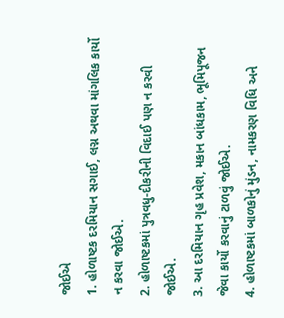જોઈએ
1. હોળાષ્ટક દરમિયાન સગાઈ, લગ્ન અથવા માંગલિક કાર્યો ન કરવા જોઈએ.
2. હોળાષ્ટકમાં પુત્રવધુ-દીકરીની વિદાઈ પણ ન કરવી જોઈએ.
3. આ દરમિયાન ગૃહ પ્રવેશ, મકાન બાંધકામ, ભૂમિપૂજન જેવા કાર્યો કરવાનું ટાળવું જોઈએ.
4. હોળાષ્ટકમાં બાળકોનું મુંડન, નામકરણ વિધિ અને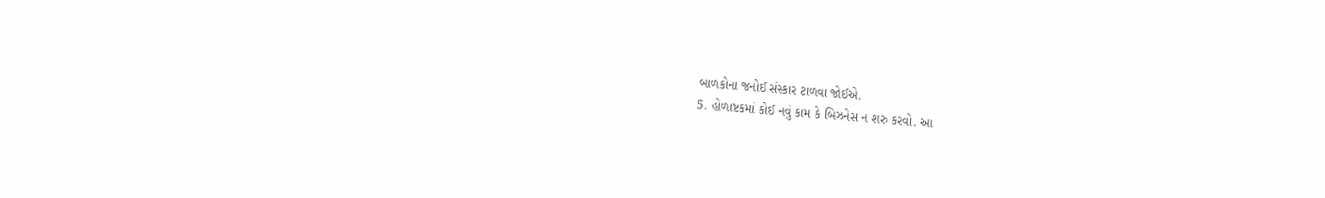બાળકોના જનોઈ સંસ્કાર ટાળવા જોઈએ.
5. હોળાષ્ટકમાં કોઈ નવું કામ કે બિઝનેસ ન શરુ કરવો. આ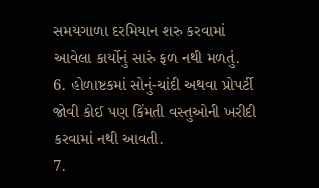સમયગાળા દરમિયાન શરુ કરવામાં આવેલા કાર્યોનું સારું ફળ નથી મળતું.
6. હોળાષ્ટકમાં સોનું-ચાંદી અથવા પ્રોપર્ટી જોવી કોઈ પણ કિંમતી વસ્તુઓની ખરીદી કરવામાં નથી આવતી.
7.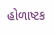હોળાષ્ટક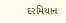દરમિયાન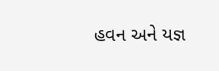હવન અને યજ્ઞ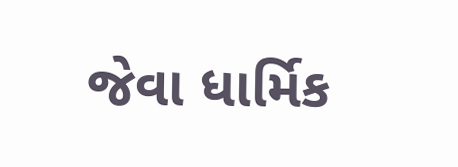જેવા ધાર્મિક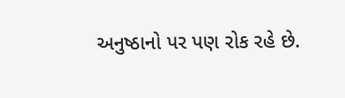અનુષ્ઠાનો પર પણ રોક રહે છે.